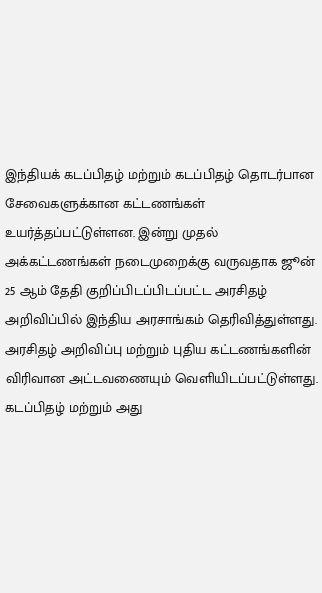இந்தியக் கடப்பிதழ் மற்றும் கடப்பிதழ் தொடர்பான சேவைகளுக்கான கட்டணங்கள் உயர்த்தப்பட்டுள்ளன. இன்று முதல் அக்கட்டணங்கள் நடைமுறைக்கு வருவதாக ஜூன் 25 ஆம் தேதி குறிப்பிடப்பிடப்பட்ட அரசிதழ் அறிவிப்பில் இந்திய அரசாங்கம் தெரிவித்துள்ளது.
அரசிதழ் அறிவிப்பு மற்றும் புதிய கட்டணங்களின் விரிவான அட்டவணையும் வெளியிடப்பட்டுள்ளது. கடப்பிதழ் மற்றும் அது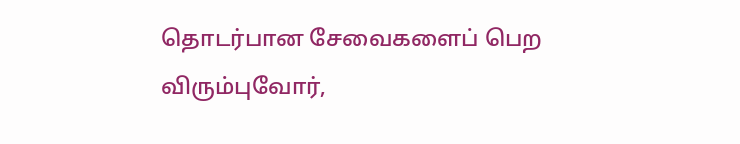தொடர்பான சேவைகளைப் பெற விரும்புவோர்,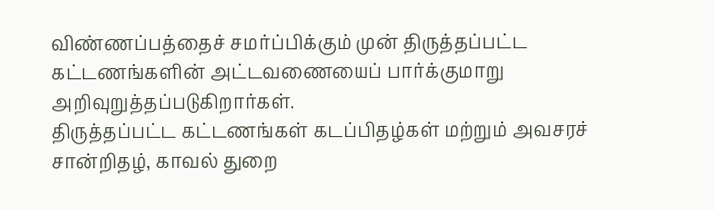விண்ணப்பத்தைச் சமர்ப்பிக்கும் முன் திருத்தப்பட்ட கட்டணங்களின் அட்டவணையைப் பார்க்குமாறு அறிவுறுத்தப்படுகிறார்கள்.
திருத்தப்பட்ட கட்டணங்கள் கடப்பிதழ்கள் மற்றும் அவசரச் சான்றிதழ், காவல் துறை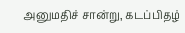அனுமதிச் சான்று, கடப்பிதழ்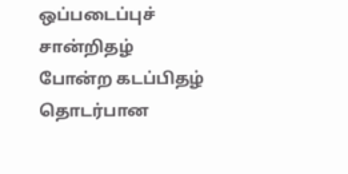ஒப்படைப்புச் சான்றிதழ் போன்ற கடப்பிதழ் தொடர்பான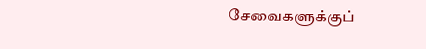சேவைகளுக்குப்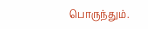பொருந்தும்.